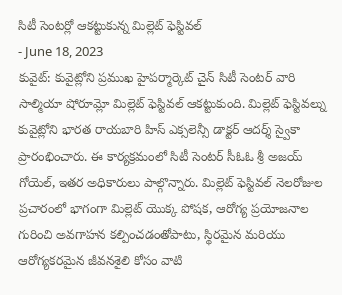సిటీ సెంటర్లో ఆకట్టుకున్న మిల్లెట్ ఫెస్టివల్
- June 18, 2023
కువైట్: కువైట్లోని ప్రముఖ హైపర్మార్కెట్ చైన్ సిటీ సెంటర్ వారి సాల్మియా షోరూమ్లో మిల్లెట్ ఫెస్టివల్ ఆకట్టుకుంది. మిల్లెట్ ఫెస్టివల్ను కువైట్లోని భారత రాయబారి హిస్ ఎక్సలెన్సీ డాక్టర్ ఆదర్శ్ స్వైకా ప్రారంభించారు. ఈ కార్యక్రమంలో సిటీ సెంటర్ సీఓఓ శ్రీ అజయ్ గోయెల్, ఇతర అధికారులు పాల్గొన్నారు. మిల్లెట్ ఫెస్టివల్ నెలరోజుల ప్రచారంలో భాగంగా మిల్లెట్ యొక్క పోషక, ఆరోగ్య ప్రయోజనాల గురించి అవగాహన కల్పించడంతోపాటు, స్థిరమైన మరియు ఆరోగ్యకరమైన జీవనశైలి కోసం వాటి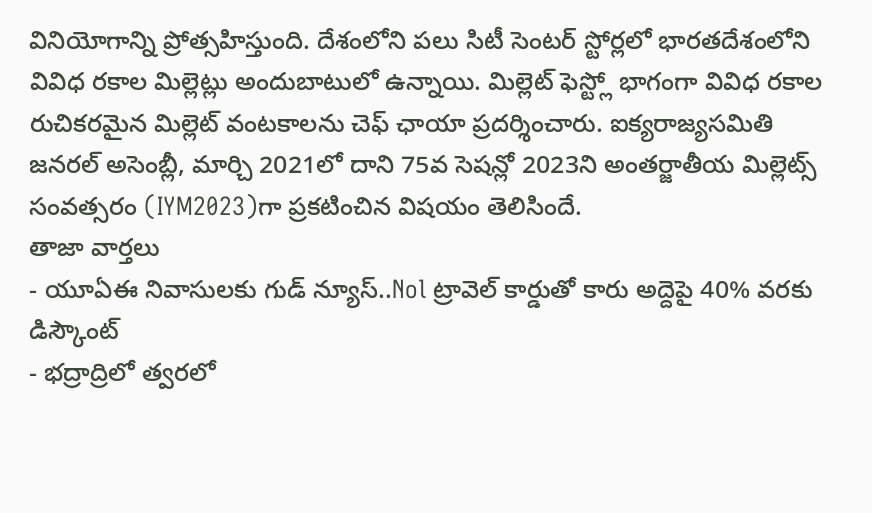వినియోగాన్ని ప్రోత్సహిస్తుంది. దేశంలోని పలు సిటీ సెంటర్ స్టోర్లలో భారతదేశంలోని వివిధ రకాల మిల్లెట్లు అందుబాటులో ఉన్నాయి. మిల్లెట్ ఫెస్ట్లో భాగంగా వివిధ రకాల రుచికరమైన మిల్లెట్ వంటకాలను చెఫ్ ఛాయా ప్రదర్శించారు. ఐక్యరాజ్యసమితి జనరల్ అసెంబ్లీ, మార్చి 2021లో దాని 75వ సెషన్లో 2023ని అంతర్జాతీయ మిల్లెట్స్ సంవత్సరం (IYM2023)గా ప్రకటించిన విషయం తెలిసిందే.
తాజా వార్తలు
- యూఏఈ నివాసులకు గుడ్ న్యూస్..Nol ట్రావెల్ కార్డుతో కారు అద్దెపై 40% వరకు డిస్కౌంట్
- భద్రాద్రిలో త్వరలో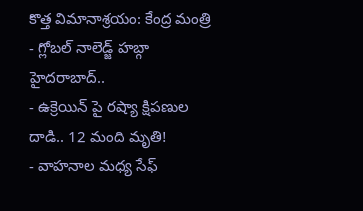కొత్త విమానాశ్రయం: కేంద్ర మంత్రి
- గ్లోబల్ నాలెడ్జ్ హబ్గా హైదరాబాద్..
- ఉక్రెయిన్ పై రష్యా క్షిపణుల దాడి.. 12 మంది మృతి!
- వాహనాల మధ్య సేఫ్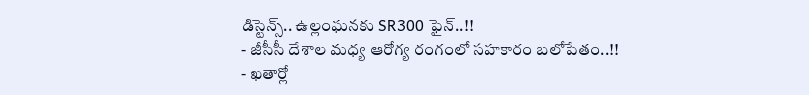డిస్టెన్స్.. ఉల్లంఘనకు SR300 ఫైన్..!!
- జీసీసీ దేశాల మధ్య ఆరోగ్య రంగంలో సహకారం బలోపేతం..!!
- ఖతార్లో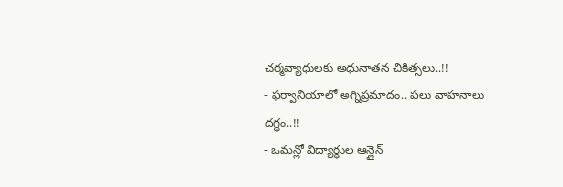చర్మవ్యాధులకు అధునాతన చికిత్సలు..!!
- ఫర్వానియాలో అగ్నిప్రమాదం.. పలు వాహనాలు దగ్ధం..!!
- ఒమన్లో విద్యార్థుల ఆన్లైన్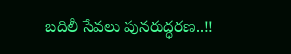బదిలీ సేవలు పునరుద్ధరణ..!!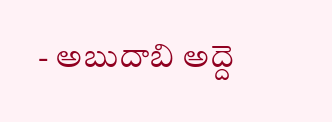- అబుదాబి అద్దె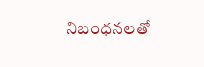నిబంధనలతో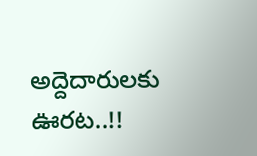అద్దెదారులకు ఊరట..!!